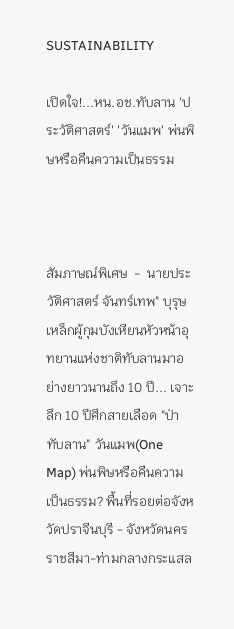SUSTAINABILITY

เปิดใจ!...หน.อช.ทับลาน 'ประวัติศาสตร์' 'วันแมพ' พ่นพิษหรือคืนความเป็นธรรม



สัมภาษณ์พิเศษ  -  นายประวัติศาสตร์ จันทร์เทพ" บุรุษเหล็กผู้กุมบังเหียนหัวหน้าอุทยานแห่งชาติทับลานมาอย่างยาวนานถึง 10 ปี... เจาะลึก 10 ปีศึกสายเลือด "ป่าทับลาน" วันแมพ(One Map) พ่นพิษหรือคืนความเป็นธรรม? พื้นที่รอยต่อจังหวัดปราจีนบุรี - จังหวัดนครราชสีมา-ท่ามกลางกระแสล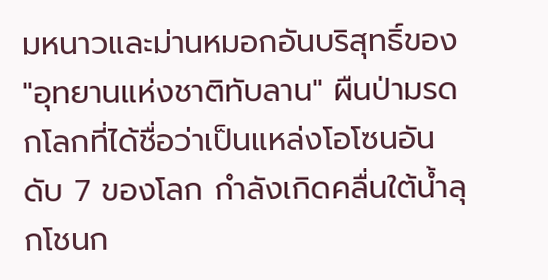มหนาวและม่านหมอกอันบริสุทธิ์ของ "อุทยานแห่งชาติทับลาน" ผืนป่ามรดกโลกที่ได้ชื่อว่าเป็นแหล่งโอโซนอันดับ 7 ของโลก กำลังเกิดคลื่นใต้น้ำลุกโชนก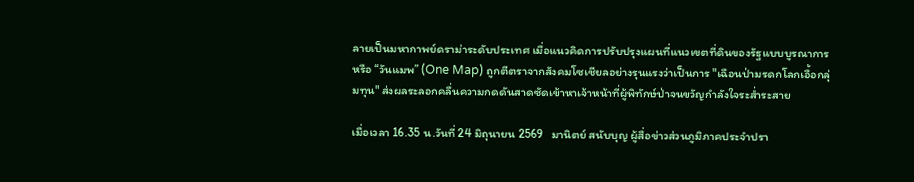ลายเป็นมหากาพย์ดราม่าระดับประเทศ เมื่อแนวคิดการปรับปรุงแผนที่แนวเขตที่ดินของรัฐแบบบูรณาการ หรือ “วันแมพ” (One Map) ถูกตีตราจากสังคมโซเชียลอย่างรุนแรงว่าเป็นการ "เฉือนป่ามรดกโลกเอื้อกลุ่มทุน" ส่งผลระลอกคลื่นความกดดันสาดซัดเข้าหาเจ้าหน้าที่ผู้พิทักษ์ป่าจนขวัญกำลังใจระส่ำระสาย

เมื่อเวลา 16.35 น.วันที่ 24 มิถุนายน 2569   มานิตย์ สนับบุญ ผู้สื่อข่าวส่วนภูมิภาคประจำปรา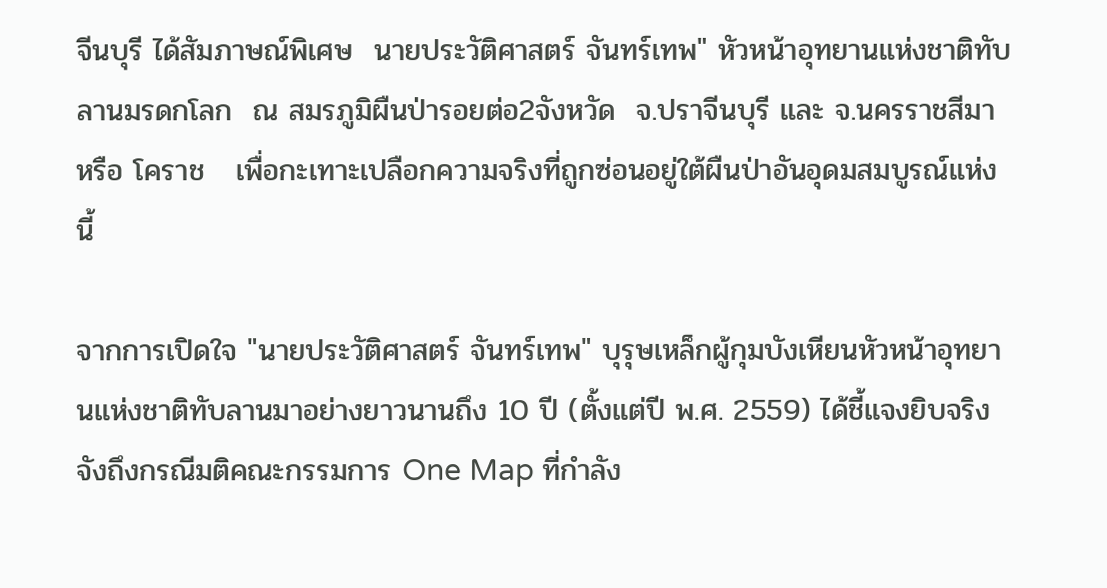จีนบุรี ได้สัมภาษณ์พิเศษ  นายประวัติศาสตร์ จันทร์เทพ" หัวหน้าอุทยานแห่งชาติทับลานมรดกโลก  ณ สมรภูมิผืนป่ารอยต่อ2จังหวัด  จ.ปราจีนบุรี และ จ.นครราชสีมา หรือ โคราช   เพื่อกะเทาะเปลือกความจริงที่ถูกซ่อนอยู่ใต้ผืนป่าอันอุดมสมบูรณ์แห่งนี้

จากการเปิดใจ "นายประวัติศาสตร์ จันทร์เทพ" บุรุษเหล็กผู้กุมบังเหียนหัวหน้าอุทยานแห่งชาติทับลานมาอย่างยาวนานถึง 10 ปี (ตั้งแต่ปี พ.ศ. 2559) ได้ชี้แจงยิบจริงจังถึงกรณีมติคณะกรรมการ One Map ที่กำลัง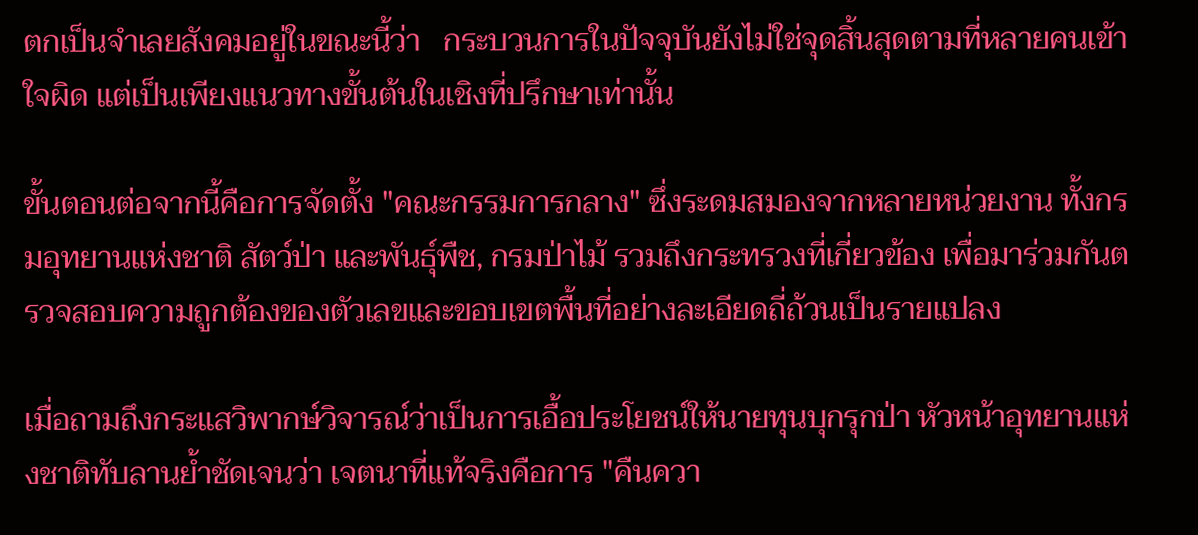ตกเป็นจำเลยสังคมอยู่ในขณะนี้ว่า   กระบวนการในปัจจุบันยังไม่ใช่จุดสิ้นสุดตามที่หลายคนเข้าใจผิด แต่เป็นเพียงแนวทางขั้นต้นในเชิงที่ปรึกษาเท่านั้น

ขั้นตอนต่อจากนี้คือการจัดตั้ง "คณะกรรมการกลาง" ซึ่งระดมสมองจากหลายหน่วยงาน ทั้งกรมอุทยานแห่งชาติ สัตว์ป่า และพันธุ์พืช, กรมป่าไม้ รวมถึงกระทรวงที่เกี่ยวข้อง เพื่อมาร่วมกันตรวจสอบความถูกต้องของตัวเลขและขอบเขตพื้นที่อย่างละเอียดถี่ถ้วนเป็นรายแปลง

เมื่อถามถึงกระแสวิพากษ์วิจารณ์ว่าเป็นการเอื้อประโยชน์ให้นายทุนบุกรุกป่า หัวหน้าอุทยานแห่งชาติทับลานย้ำชัดเจนว่า เจตนาที่แท้จริงคือการ "คืนควา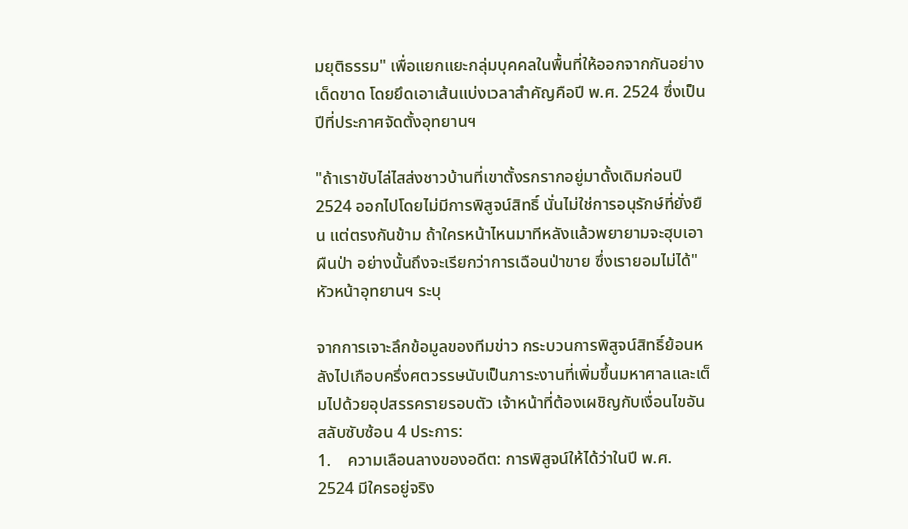มยุติธรรม" เพื่อแยกแยะกลุ่มบุคคลในพื้นที่ให้ออกจากกันอย่างเด็ดขาด โดยยึดเอาเส้นแบ่งเวลาสำคัญคือปี พ.ศ. 2524 ซึ่งเป็นปีที่ประกาศจัดตั้งอุทยานฯ

"ถ้าเราขับไล่ไสส่งชาวบ้านที่เขาตั้งรกรากอยู่มาดั้งเดิมก่อนปี 2524 ออกไปโดยไม่มีการพิสูจน์สิทธิ์ นั่นไม่ใช่การอนุรักษ์ที่ยั่งยืน แต่ตรงกันข้าม ถ้าใครหน้าไหนมาทีหลังแล้วพยายามจะฮุบเอาผืนป่า อย่างนั้นถึงจะเรียกว่าการเฉือนป่าขาย ซึ่งเรายอมไม่ได้" หัวหน้าอุทยานฯ ระบุ

จากการเจาะลึกข้อมูลของทีมข่าว กระบวนการพิสูจน์สิทธิ์ย้อนหลังไปเกือบครึ่งศตวรรษนับเป็นภาระงานที่เพิ่มขึ้นมหาศาลและเต็มไปด้วยอุปสรรครายรอบตัว เจ้าหน้าที่ต้องเผชิญกับเงื่อนไขอันสลับซับซ้อน 4 ประการ:
1.    ความเลือนลางของอดีต: การพิสูจน์ให้ได้ว่าในปี พ.ศ. 2524 มีใครอยู่จริง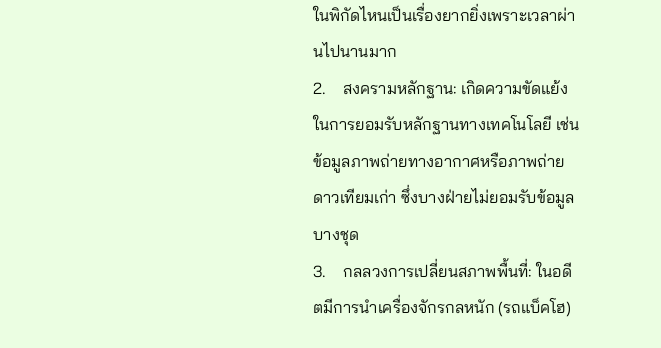ในพิกัดไหนเป็นเรื่องยากยิ่งเพราะเวลาผ่านไปนานมาก
2.    สงครามหลักฐาน: เกิดความขัดแย้งในการยอมรับหลักฐานทางเทคโนโลยี เช่น ข้อมูลภาพถ่ายทางอากาศหรือภาพถ่ายดาวเทียมเก่า ซึ่งบางฝ่ายไม่ยอมรับข้อมูลบางชุด
3.    กลลวงการเปลี่ยนสภาพพื้นที่: ในอดีตมีการนำเครื่องจักรกลหนัก (รถแบ็คโฮ)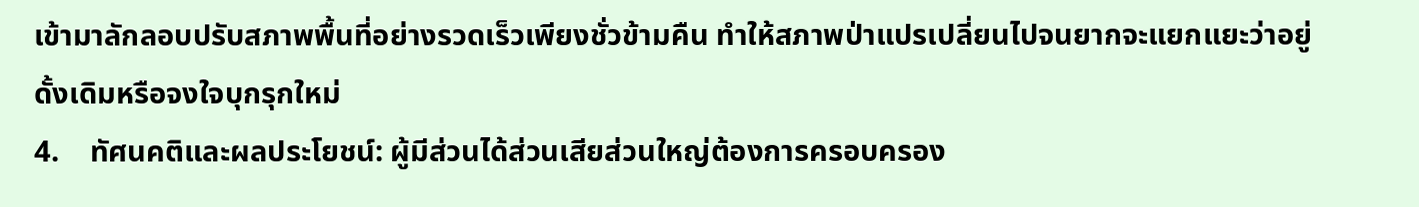เข้ามาลักลอบปรับสภาพพื้นที่อย่างรวดเร็วเพียงชั่วข้ามคืน ทำให้สภาพป่าแปรเปลี่ยนไปจนยากจะแยกแยะว่าอยู่ดั้งเดิมหรือจงใจบุกรุกใหม่
4.    ทัศนคติและผลประโยชน์: ผู้มีส่วนได้ส่วนเสียส่วนใหญ่ต้องการครอบครอง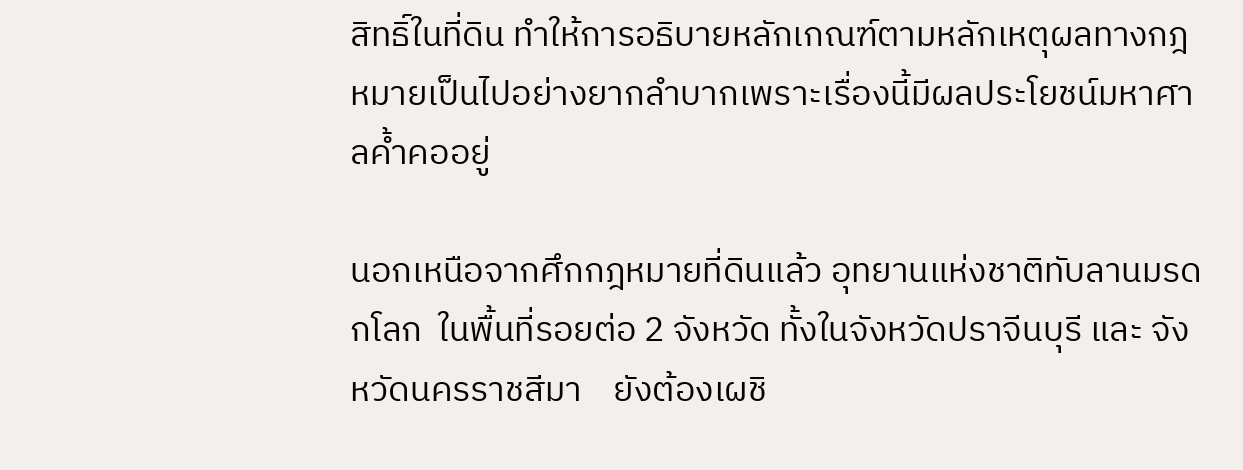สิทธิ์ในที่ดิน ทำให้การอธิบายหลักเกณฑ์ตามหลักเหตุผลทางกฎหมายเป็นไปอย่างยากลำบากเพราะเรื่องนี้มีผลประโยชน์มหาศาลค้ำคออยู่

นอกเหนือจากศึกกฎหมายที่ดินแล้ว อุทยานแห่งชาติทับลานมรดกโลก  ในพื้นที่รอยต่อ 2 จังหวัด ทั้งในจังหวัดปราจีนบุรี และ จังหวัดนครราชสีมา    ยังต้องเผชิ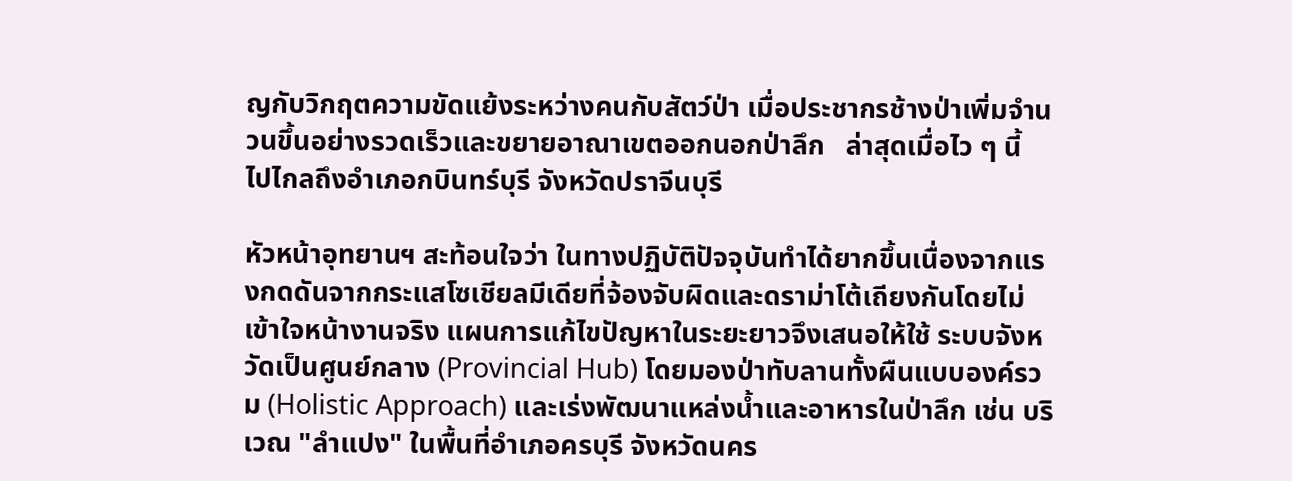ญกับวิกฤตความขัดแย้งระหว่างคนกับสัตว์ป่า เมื่อประชากรช้างป่าเพิ่มจำนวนขึ้นอย่างรวดเร็วและขยายอาณาเขตออกนอกป่าลึก   ล่าสุดเมื่อไว ๆ นี้   ไปไกลถึงอำเภอกบินทร์บุรี จังหวัดปราจีนบุรี

หัวหน้าอุทยานฯ สะท้อนใจว่า ในทางปฏิบัติปัจจุบันทำได้ยากขึ้นเนื่องจากแรงกดดันจากกระแสโซเชียลมีเดียที่จ้องจับผิดและดราม่าโต้เถียงกันโดยไม่เข้าใจหน้างานจริง แผนการแก้ไขปัญหาในระยะยาวจึงเสนอให้ใช้ ระบบจังหวัดเป็นศูนย์กลาง (Provincial Hub) โดยมองป่าทับลานทั้งผืนแบบองค์รวม (Holistic Approach) และเร่งพัฒนาแหล่งน้ำและอาหารในป่าลึก เช่น บริเวณ "ลำแปง" ในพื้นที่อำเภอครบุรี จังหวัดนคร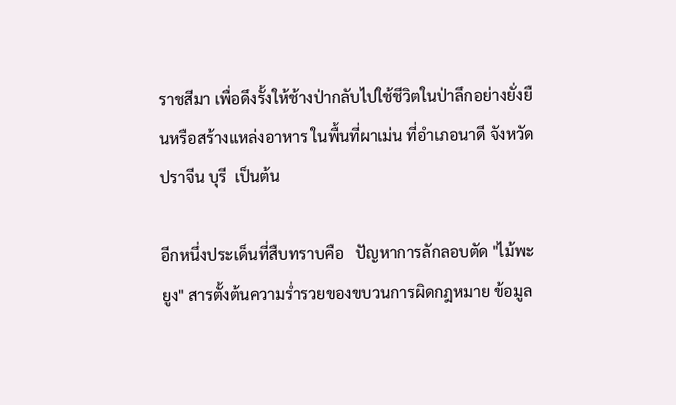ราชสีมา เพื่อดึงรั้งให้ช้างป่ากลับไปใช้ชีวิตในป่าลึกอย่างยั่งยืนหรือสร้างแหล่งอาหาร ในพื้นที่ผาเม่น ที่อำเภอนาดี จังหวัดปราจีน บุรี  เป็นต้น

อีกหนึ่งประเด็นที่สืบทราบคือ   ปัญหาการลักลอบตัด "ไม้พะยูง" สารตั้งต้นความร่ำรวยของขบวนการผิดกฎหมาย ข้อมูล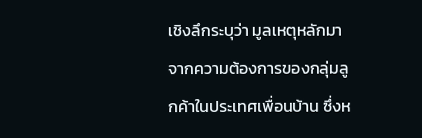เชิงลึกระบุว่า มูลเหตุหลักมาจากความต้องการของกลุ่มลูกค้าในประเทศเพื่อนบ้าน ซึ่งห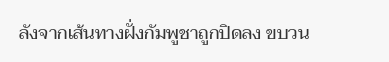ลังจากเส้นทางฝั่งกัมพูชาถูกปิดลง ขบวน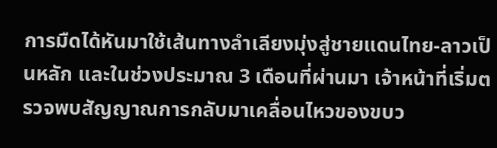การมืดได้หันมาใช้เส้นทางลำเลียงมุ่งสู่ชายแดนไทย-ลาวเป็นหลัก และในช่วงประมาณ 3 เดือนที่ผ่านมา เจ้าหน้าที่เริ่มตรวจพบสัญญาณการกลับมาเคลื่อนไหวของขบว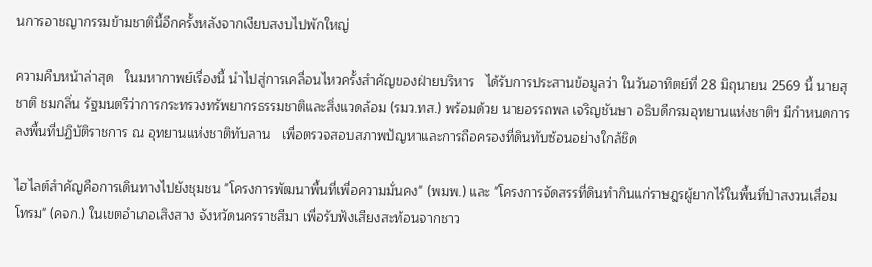นการอาชญากรรมข้ามชาตินี้อีกครั้งหลังจากเงียบสงบไปพักใหญ่

ความคืบหน้าล่าสุด   ในมหากาพย์เรื่องนี้ นำไปสู่การเคลื่อนไหวครั้งสำคัญของฝ่ายบริหาร   ได้รับการประสานข้อมูลว่า ในวันอาทิตย์ที่ 28 มิถุนายน 2569 นี้ นายสุชาติ ชมกลิ่น รัฐมนตรีว่าการกระทรวงทรัพยากรธรรมชาติและสิ่งแวดล้อม (รมว.ทส.) พร้อมด้วย นายอรรถพล เจริญชันษา อธิบดีกรมอุทยานแห่งชาติฯ มีกำหนดการลงพื้นที่ปฏิบัติราชการ ณ อุทยานแห่งชาติทับลาน   เพื่อตรวจสอบสภาพปัญหาและการถือครองที่ดินทับซ้อนอย่างใกล้ชิด

ไฮไลต์สำคัญคือการเดินทางไปยังชุมชน "โครงการพัฒนาพื้นที่เพื่อความมั่นคง" (พมพ.) และ "โครงการจัดสรรที่ดินทำกินแก่ราษฎรผู้ยากไร้ในพื้นที่ป่าสงวนเสื่อมโทรม" (คจก.) ในเขตอำเภอเสิงสาง จังหวัดนครราชสีมา เพื่อรับฟังเสียงสะท้อนจากชาว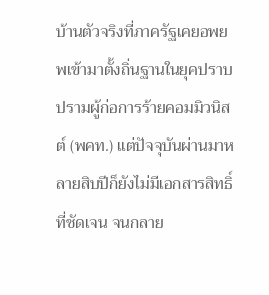บ้านตัวจริงที่ภาครัฐเคยอพยพเข้ามาตั้งถิ่นฐานในยุคปราบปรามผู้ก่อการร้ายคอมมิวนิสต์ (พคท.) แต่ปัจจุบันผ่านมาหลายสิบปีก็ยังไม่มีเอกสารสิทธิ์ที่ชัดเจน จนกลาย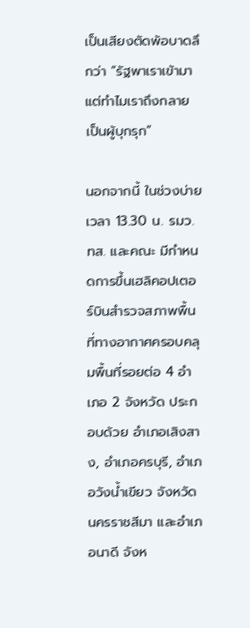เป็นเสียงตัดพ้อบาดลึกว่า “รัฐพาเราเข้ามา แต่ทำไมเราถึงกลายเป็นผู้บุกรุก”

นอกจากนี้ ในช่วงบ่ายเวลา 13.30 น. รมว.ทส. และคณะ มีกำหนดการขึ้นเฮลิคอปเตอร์บินสำรวจสภาพพื้นที่ทางอากาศครอบคลุมพื้นที่รอยต่อ 4 อำเภอ 2 จังหวัด ประกอบด้วย อำเภอเสิงสาง, อำเภอครบุรี, อำเภอวังน้ำเขียว จังหวัดนครราชสีมา และอำเภอนาดี จังห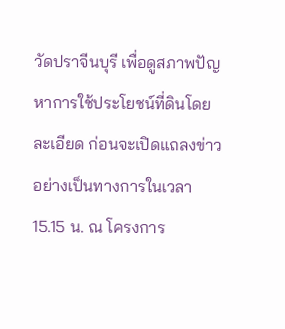วัดปราจีนบุรี เพื่อดูสภาพปัญหาการใช้ประโยชน์ที่ดินโดยละเอียด ก่อนจะเปิดแถลงข่าวอย่างเป็นทางการในเวลา 15.15 น. ณ โครงการ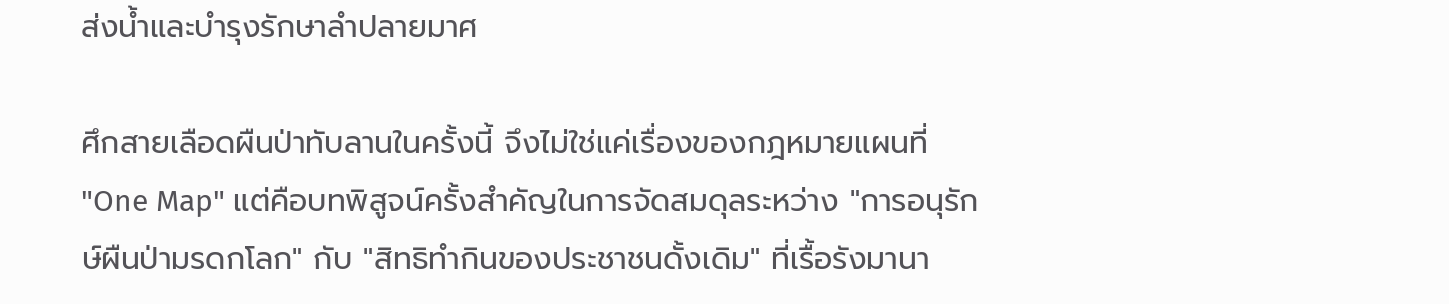ส่งน้ำและบำรุงรักษาลำปลายมาศ

ศึกสายเลือดผืนป่าทับลานในครั้งนี้ จึงไม่ใช่แค่เรื่องของกฎหมายแผนที่ "One Map" แต่คือบทพิสูจน์ครั้งสำคัญในการจัดสมดุลระหว่าง "การอนุรักษ์ผืนป่ามรดกโลก" กับ "สิทธิทำกินของประชาชนดั้งเดิม" ที่เรื้อรังมานา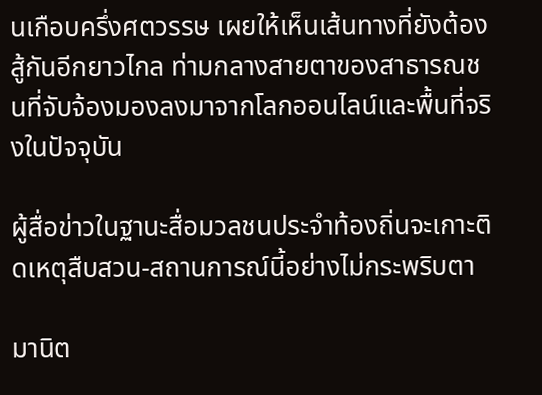นเกือบครึ่งศตวรรษ เผยให้เห็นเส้นทางที่ยังต้องสู้กันอีกยาวไกล ท่ามกลางสายตาของสาธารณชนที่จับจ้องมองลงมาจากโลกออนไลน์และพื้นที่จริงในปัจจุบัน

ผู้สื่อข่าวในฐานะสื่อมวลชนประจำท้องถิ่นจะเกาะติดเหตุสืบสวน-สถานการณ์นี้อย่างไม่กระพริบตา

มานิต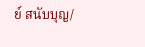ย์ สนับบุญ/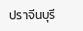ปราจีนบุรี